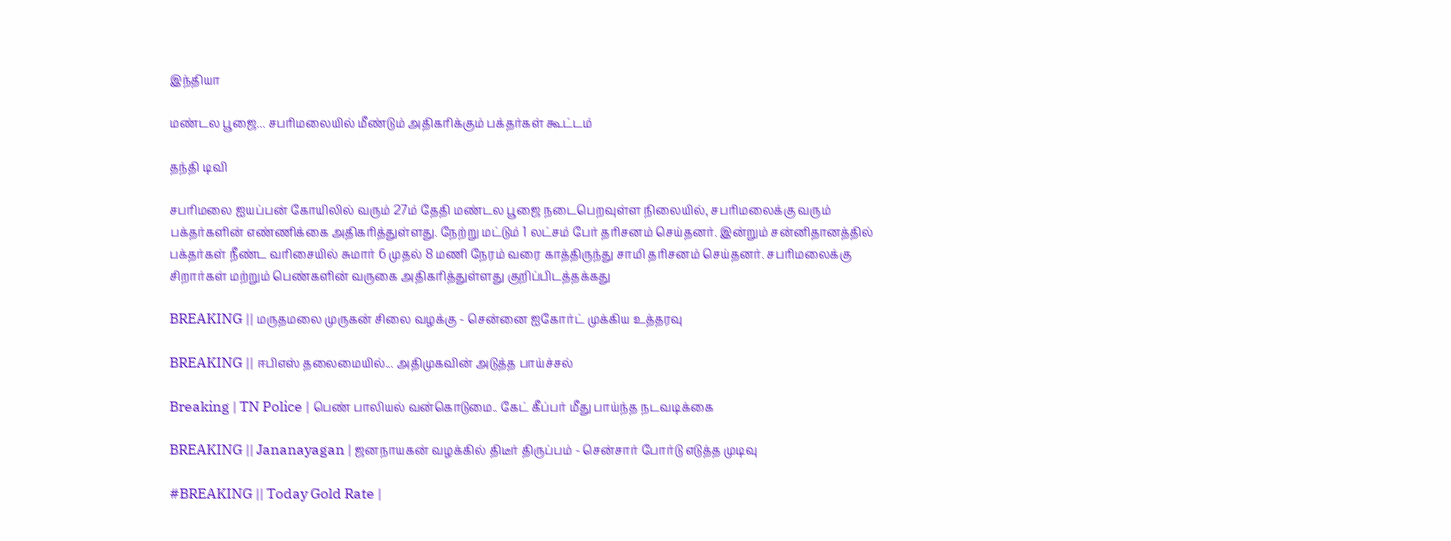இந்தியா

மண்டல பூஜை... சபரிமலையில் மீண்டும் அதிகரிக்கும் பக்தர்கள் கூட்டம்

தந்தி டிவி

சபரிமலை ஐயப்பன் கோயிலில் வரும் 27ம் தேதி மண்டல பூஜை நடைபெறவுள்ள நிலையில், சபரிமலைக்கு வரும் பக்தர்களின் எண்ணிக்கை அதிகரித்துள்ளது. நேற்று மட்டும் 1 லட்சம் பேர் தரிசனம் செய்தனர். இன்றும் சன்னிதானத்தில் பக்தர்கள் நீண்ட வரிசையில் சுமார் 6 முதல் 8 மணி நேரம் வரை காத்திருந்து சாமி தரிசனம் செய்தனர். சபரிமலைக்கு சிறார்கள் மற்றும் பெண்களின் வருகை அதிகரித்துள்ளது குறிப்பிடத்தக்கது

BREAKING || மருதமலை முருகன் சிலை வழக்கு - சென்னை ஐகோர்ட் முக்கிய உத்தரவு

BREAKING || ஈபிஎஸ் தலைமையில்... அதிமுகவின் அடுத்த பாய்ச்சல்

Breaking | TN Police | பெண் பாலியல் வன்கொடுமை.. கேட் கீப்பர் மீது பாய்ந்த நடவடிக்கை

BREAKING || Jananayagan | ஜனநாயகன் வழக்கில் திடீர் திருப்பம் - சென்சார் போர்டு எடுத்த முடிவு

#BREAKING || Today Gold Rate |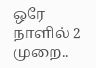ஒரே நாளில் 2 முறை..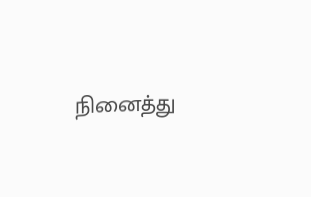நினைத்து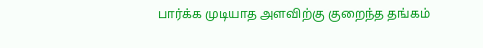பார்க்க முடியாத அளவிற்கு குறைந்த தங்கம்